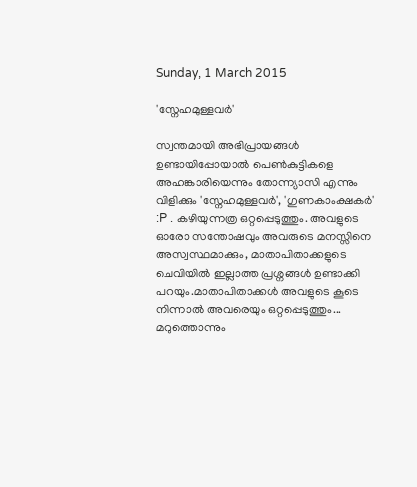Sunday, 1 March 2015

'സ്നേഹമുള്ളവര്‍'

സ്വന്തമായി അഭിപ്രായങ്ങള്‍ ഉണ്ടായിപ്പോയാല്‍ പെണ്‍കുട്ടികളെ അഹങ്കാരിയെന്നും തോന്ന്യാസി എന്നും വിളിക്കും 'സ്നേഹമുള്ളവര്‍', 'ഗുണകാംക്ഷകര്‍' :P . കഴിയുന്നത്ര ഒറ്റപ്പെടുത്തും. അവളുടെ ഓരോ സന്തോഷവും അവരുടെ മനസ്സിനെ അസ്വസ്ഥമാക്കും, മാതാപിതാക്കളുടെ ചെവിയില്‍ ഇല്ലാത്ത പ്രശ്നങ്ങള്‍ ഉണ്ടാക്കി പറയും.മാതാപിതാക്കള്‍ അവളുടെ കൂടെ നിന്നാല്‍ അവരെയും ഒറ്റപ്പെടുത്തും...
മറുത്തൊന്നും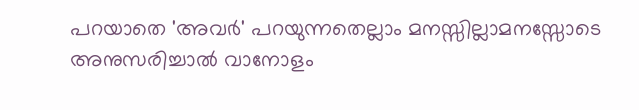പറയാതെ 'അവര്‍' പറയുന്നതെല്ലാം മനസ്സില്ലാമനസ്സോടെ അനുസരിച്ചാല്‍ വാനോളം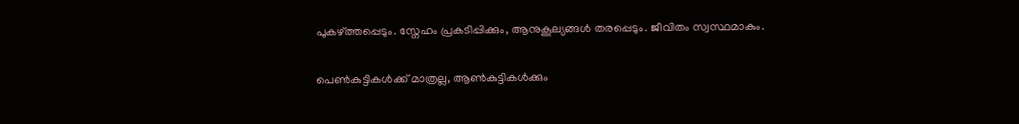പുകഴ്ത്തപ്പെടും. സ്നേഹം പ്രകടിപ്പിക്കും, ആനുകൂല്യങ്ങള്‍ തരപ്പെടും. ജീവിതം സ്വസ്ഥമാകും.

പെണ്‍കുട്ടികള്‍ക്ക് മാത്രല്ല, ആണ്‍കുട്ടികള്‍ക്കും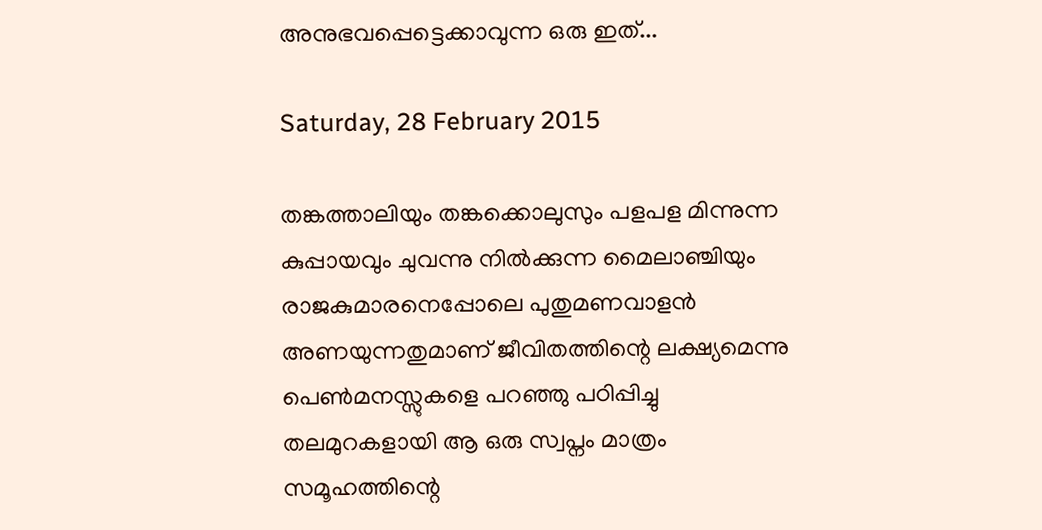അനുഭവപ്പെട്ടെക്കാവുന്ന ഒരു ഇത്...

Saturday, 28 February 2015

തങ്കത്താലിയും തങ്കക്കൊലുസും പളപള മിന്നുന്ന കുപ്പായവും ചുവന്നു നില്‍ക്കുന്ന മൈലാഞ്ചിയും രാജകുമാരനെപ്പോലെ പുതുമണവാളന്‍ അണയുന്നതുമാണ് ജീവിതത്തിന്റെ ലക്ഷ്യമെന്നു പെണ്‍മനസ്സുകളെ പറഞ്ഞു പഠിപ്പിച്ചു തലമുറകളായി ആ ഒരു സ്വപ്നം മാത്രം സമൂഹത്തിന്റെ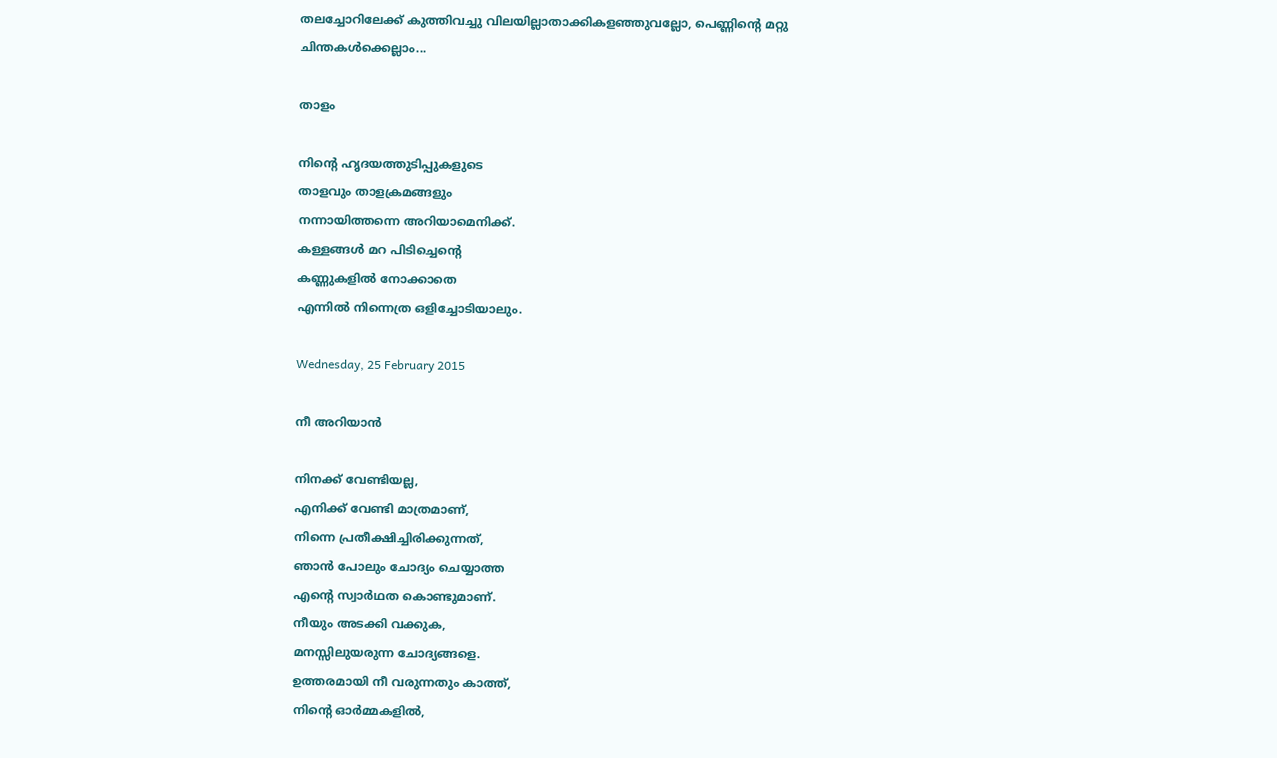തലച്ചോറിലേക്ക് കുത്തിവച്ചു വിലയില്ലാതാക്കികളഞ്ഞുവല്ലോ, പെണ്ണിന്റെ മറ്റു ചിന്തകള്‍ക്കെല്ലാം...

താളം

നിന്റെ ഹൃദയത്തുടിപ്പുകളുടെ
താളവും താളക്രമങ്ങളും
നന്നായിത്തന്നെ അറിയാമെനിക്ക്.
കള്ളങ്ങള്‍ മറ പിടിച്ചെന്റെ
കണ്ണുകളില്‍ നോക്കാതെ
എന്നില്‍ നിന്നെത്ര ഒളിച്ചോടിയാലും.

Wednesday, 25 February 2015

നീ അറിയാന്‍

നിനക്ക് വേണ്ടിയല്ല,
എനിക്ക് വേണ്ടി മാത്രമാണ്,
നിന്നെ പ്രതീക്ഷിച്ചിരിക്കുന്നത്,
ഞാന്‍ പോലും ചോദ്യം ചെയ്യാത്ത
എന്റെ സ്വാര്‍ഥത കൊണ്ടുമാണ്.
നീയും അടക്കി വക്കുക,
മനസ്സിലുയരുന്ന ചോദ്യങ്ങളെ.
ഉത്തരമായി നീ വരുന്നതും കാത്ത്,
നിന്റെ ഓര്‍മ്മകളില്‍,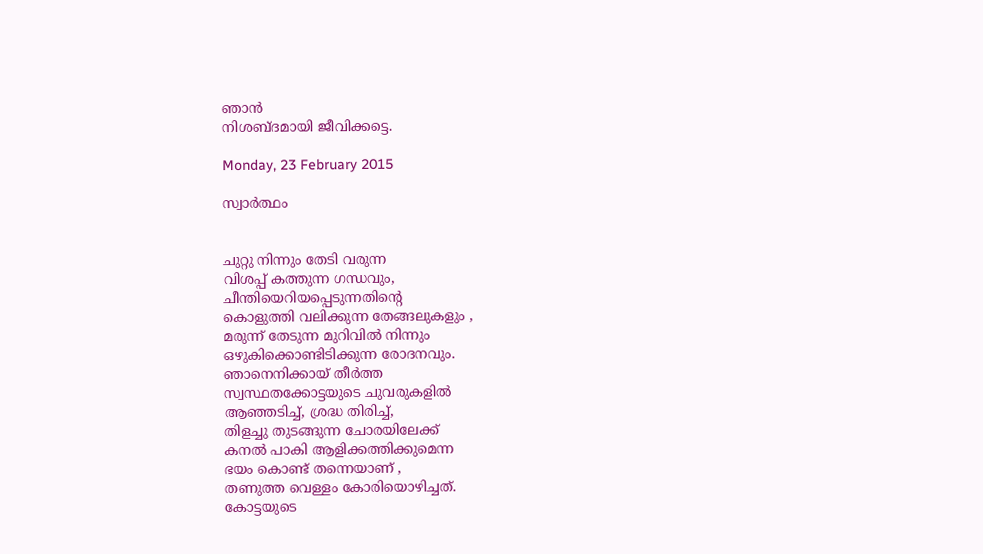ഞാന്‍
നിശബ്ദമായി ജീവിക്കട്ടെ.

Monday, 23 February 2015

സ്വാര്‍ത്ഥം


ചുറ്റു നിന്നും തേടി വരുന്ന
വിശപ്പ്‌ കത്തുന്ന ഗന്ധവും,
ചീന്തിയെറിയപ്പെടുന്നതിന്റെ
കൊളുത്തി വലിക്കുന്ന തേങ്ങലുകളും ,
മരുന്ന് തേടുന്ന മുറിവില്‍ നിന്നും
ഒഴുകിക്കൊണ്ടിടിക്കുന്ന രോദനവും.
ഞാനെനിക്കായ്‌ തീര്‍ത്ത
സ്വസ്ഥതക്കോട്ടയുടെ ചുവരുകളില്‍
ആഞ്ഞടിച്ച്, ശ്രദ്ധ തിരിച്ച്,
തിളച്ചു തുടങ്ങുന്ന ചോരയിലേക്ക്
കനല്‍ പാകി ആളിക്കത്തിക്കുമെന്ന
ഭയം കൊണ്ട് തന്നെയാണ് ,
തണുത്ത വെള്ളം കോരിയൊഴിച്ചത്.
കോട്ടയുടെ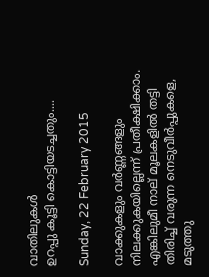വാതിലുകള്‍
ഉറപ്പു കൂട്ടി കൊട്ടിയടച്ചതും....

Sunday, 22 February 2015

വാക്കുകളും വര്‍ണ്ണങ്ങളും
നിലക്കുകയില്ലെന്ന് പ്രതീക്ഷിക്കാം.
എങ്കിലുമീ നാല് മൂലകളില്‍ തട്ടി
തിരിച്ച് വരുന്ന നെടുവീര്‍പ്പുകളെ,
മടുത്തു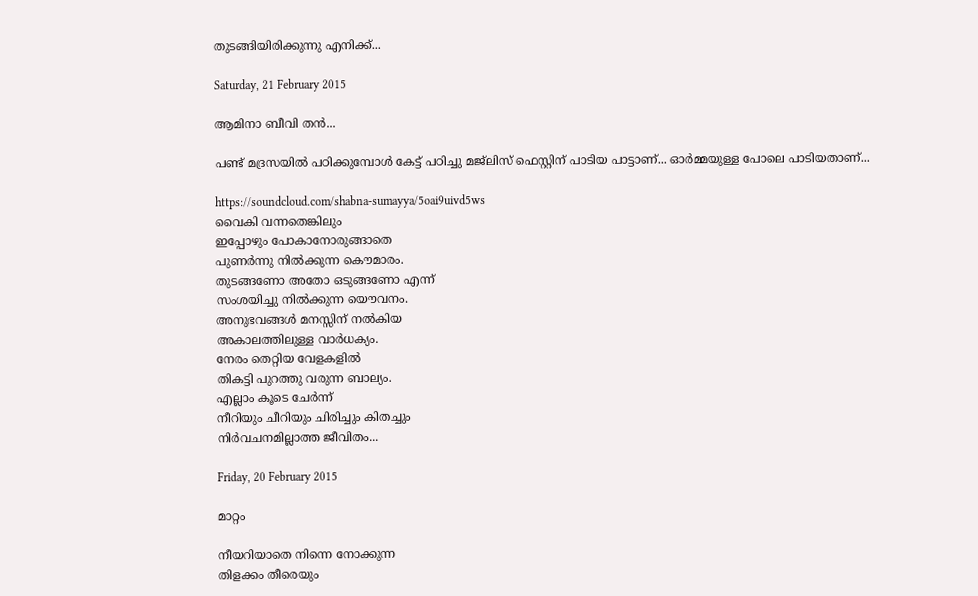തുടങ്ങിയിരിക്കുന്നു എനിക്ക്...

Saturday, 21 February 2015

ആമിനാ ബീവി തന്‍...

പണ്ട് മദ്രസയില്‍ പഠിക്കുമ്പോള്‍ കേട്ട് പഠിച്ചു മജ്ലിസ് ഫെസ്റ്റിന് പാടിയ പാട്ടാണ്... ഓര്‍മ്മയുള്ള പോലെ പാടിയതാണ്...

https://soundcloud.com/shabna-sumayya/5oai9uivd5ws
വൈകി വന്നതെങ്കിലും
ഇപ്പോഴും പോകാനോരുങ്ങാതെ
പുണര്‍ന്നു നില്‍ക്കുന്ന കൌമാരം.
തുടങ്ങണോ അതോ ഒടുങ്ങണോ എന്ന്
സംശയിച്ചു നില്‍ക്കുന്ന യൌവനം.
അനുഭവങ്ങള്‍ മനസ്സിന് നല്‍കിയ
അകാലത്തിലുള്ള വാര്‍ധക്യം.
നേരം തെറ്റിയ വേളകളില്‍
തികട്ടി പുറത്തു വരുന്ന ബാല്യം.
എല്ലാം കൂടെ ചേര്‍ന്ന്
നീറിയും ചീറിയും ചിരിച്ചും കിതച്ചും
നിര്‍വചനമില്ലാത്ത ജീവിതം...

Friday, 20 February 2015

മാറ്റം

നീയറിയാതെ നിന്നെ നോക്കുന്ന
തിളക്കം തീരെയും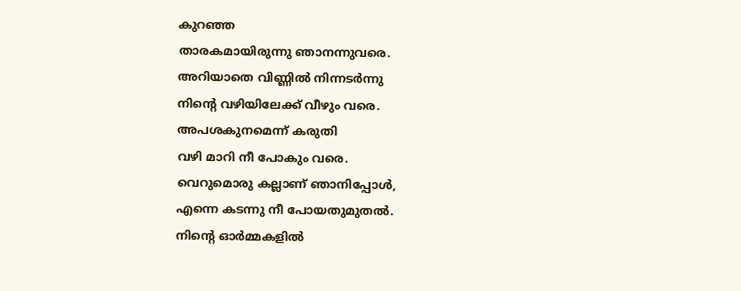കുറഞ്ഞ
താരകമായിരുന്നു ഞാനന്നുവരെ.
അറിയാതെ വിണ്ണില്‍ നിന്നടര്‍ന്നു
നിന്റെ വഴിയിലേക്ക് വീഴും വരെ.
അപശകുനമെന്ന് കരുതി
വഴി മാറി നീ പോകും വരെ.
വെറുമൊരു കല്ലാണ് ഞാനിപ്പോള്‍,
എന്നെ കടന്നു നീ പോയതുമുതല്‍.
നിന്റെ ഓര്‍മ്മകളില്‍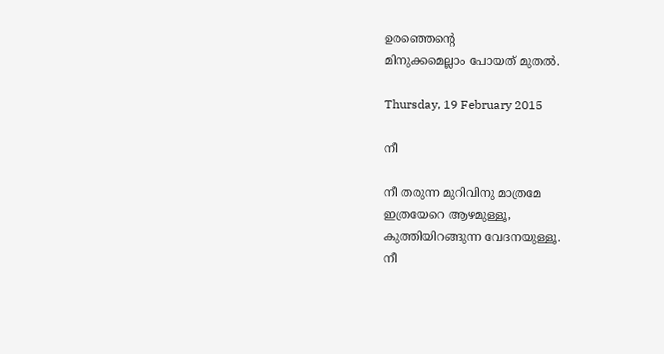ഉരഞ്ഞെന്റെ
മിനുക്കമെല്ലാം പോയത് മുതല്‍.

Thursday, 19 February 2015

നീ

നീ തരുന്ന മുറിവിനു മാത്രമേ
ഇത്രയേറെ ആഴമുള്ളൂ,
കുത്തിയിറങ്ങുന്ന വേദനയുള്ളൂ.
നീ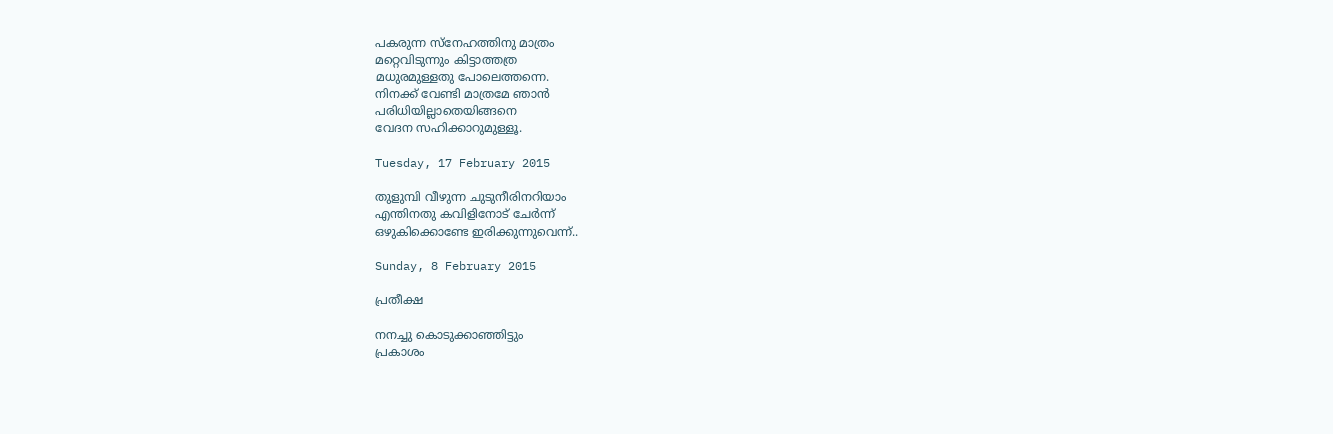പകരുന്ന സ്നേഹത്തിനു മാത്രം
മറ്റെവിടുന്നും കിട്ടാത്തത്ര
മധുരമുള്ളതു പോലെത്തന്നെ.
നിനക്ക് വേണ്ടി മാത്രമേ ഞാന്‍
പരിധിയില്ലാതെയിങ്ങനെ
വേദന സഹിക്കാറുമുള്ളൂ.

Tuesday, 17 February 2015

തുളുമ്പി വീഴുന്ന ചുടുനീരിനറിയാം
എന്തിനതു കവിളിനോട് ചേര്‍ന്ന്
ഒഴുകിക്കൊണ്ടേ ഇരിക്കുന്നുവെന്ന്‍..

Sunday, 8 February 2015

പ്രതീക്ഷ

നനച്ചു കൊടുക്കാഞ്ഞിട്ടും
പ്രകാശം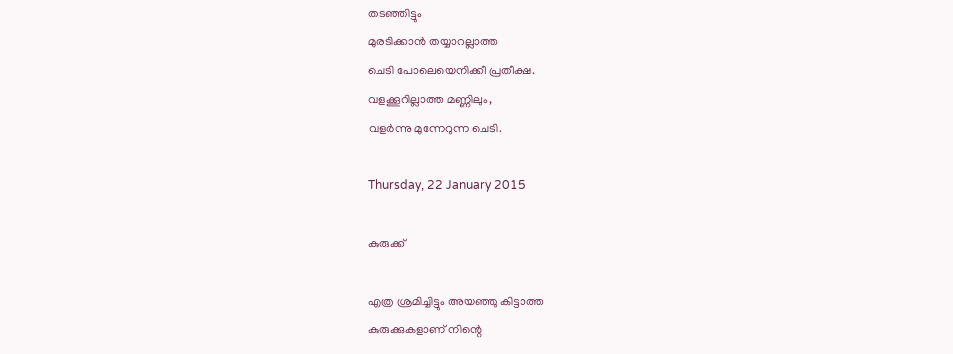തടഞ്ഞിട്ടും
മുരടിക്കാന്‍ തയ്യാറല്ലാത്ത
ചെടി പോലെയെനിക്കീ പ്രതീക്ഷ.
വളക്കൂറില്ലാത്ത മണ്ണിലും,
വളര്‍ന്നു മുന്നേറുന്ന ചെടി.

Thursday, 22 January 2015

കുരുക്ക്

എത്ര ശ്രമിച്ചിട്ടും അയഞ്ഞു കിട്ടാത്ത
കുരുക്കുകളാണ് നിന്റെ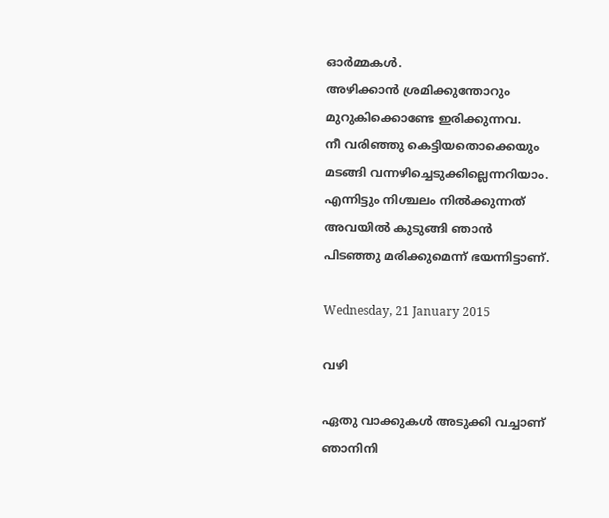ഓര്‍മ്മകള്‍.
അഴിക്കാന്‍ ശ്രമിക്കുന്തോറും
മുറുകിക്കൊണ്ടേ ഇരിക്കുന്നവ.
നീ വരിഞ്ഞു കെട്ടിയതൊക്കെയും
മടങ്ങി വന്നഴിച്ചെടുക്കില്ലെന്നറിയാം.
എന്നിട്ടും നിശ്ചലം നില്‍ക്കുന്നത്
അവയില്‍ കുടുങ്ങി ഞാന്‍
പിടഞ്ഞു മരിക്കുമെന്ന് ഭയന്നിട്ടാണ്.

Wednesday, 21 January 2015

വഴി

ഏതു വാക്കുകള്‍ അടുക്കി വച്ചാണ്
ഞാനിനി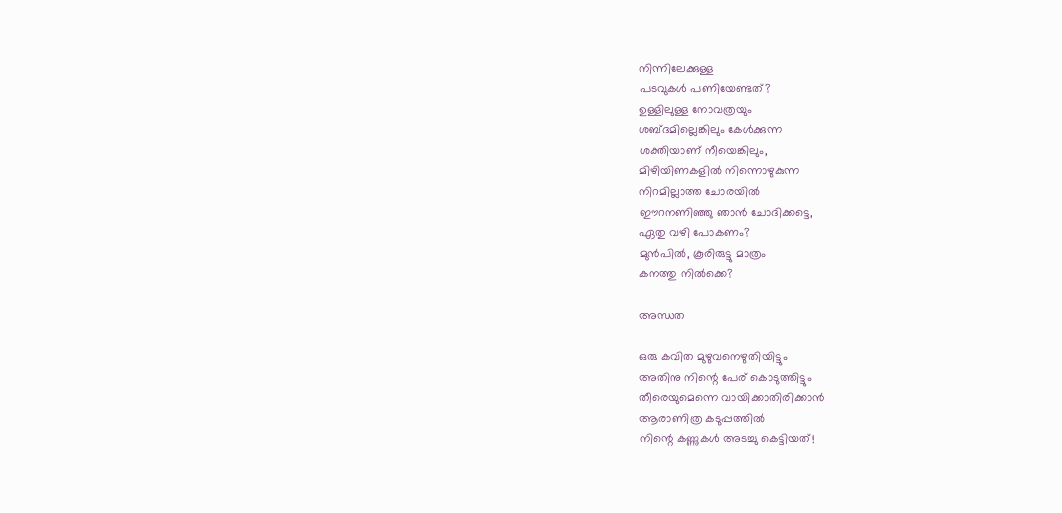നിന്നിലേക്കുള്ള
പടവുകള്‍ പണിയേണ്ടത്?
ഉള്ളിലുള്ള നോവത്രയും
ശബ്ദമില്ലെങ്കിലും കേള്‍ക്കുന്ന
ശക്തിയാണ് നീയെങ്കിലും,
മിഴിയിണകളില്‍ നിന്നൊഴുകുന്ന
നിറമില്ലാത്ത ചോരയില്‍
ഈറനണിഞ്ഞു ഞാന്‍ ചോദിക്കട്ടെ,
ഏതു വഴി പോകണം?
മുന്‍പില്‍, കൂരിരുട്ടു മാത്രം
കനത്തു നില്‍ക്കെ?

അന്ധത

ഒരു കവിത മുഴുവനെഴുതിയിട്ടും
അതിനു നിന്റെ പേര് കൊടുത്തിട്ടും
തീരെയുമെന്നെ വായിക്കാതിരിക്കാന്‍
ആരാണിത്ര കടുപ്പത്തില്‍
നിന്റെ കണ്ണുകള്‍ അടച്ചു കെട്ടിയത്!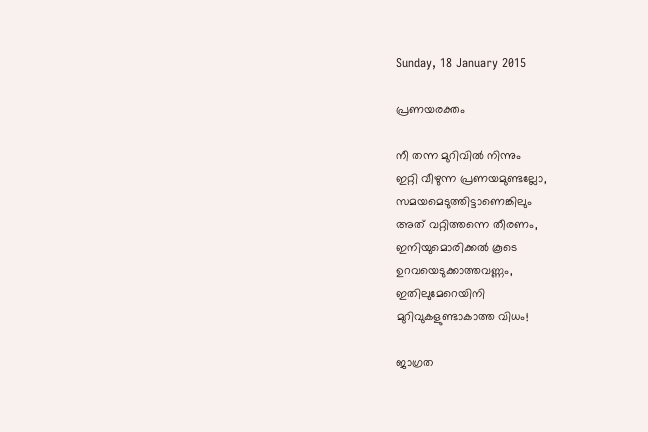Sunday, 18 January 2015

പ്രണയരക്തം

നീ തന്ന മുറിവില്‍ നിന്നും
ഇറ്റി വീഴുന്ന പ്രണയമുണ്ടല്ലോ,
സമയമെടുത്തിട്ടാണെങ്കിലും
അത് വറ്റിത്തന്നെ തീരണം,
ഇനിയുമൊരിക്കല്‍ കൂടെ
ഉറവയെടുക്കാത്തവണ്ണം,
ഇതിലുമേറെയിനി
മുറിവുകളുണ്ടാകാത്ത വിധം!

ജാഗ്രത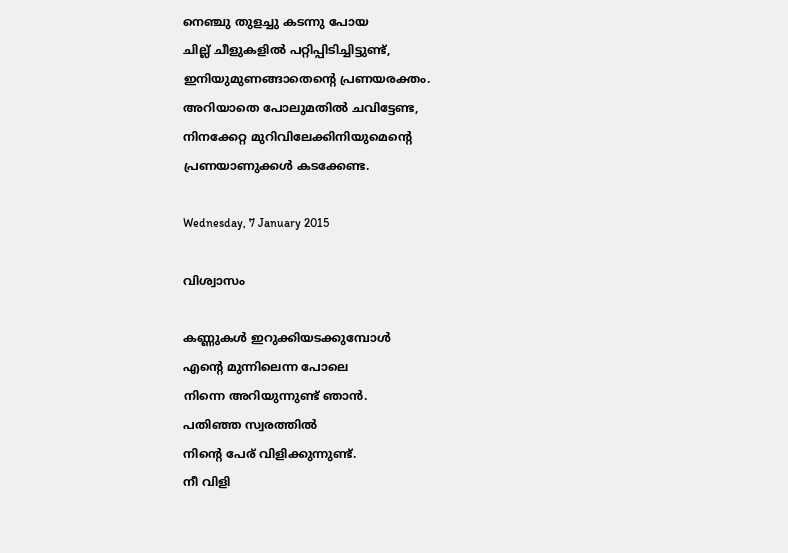നെഞ്ചു തുളച്ചു കടന്നു പോയ
ചില്ല് ചീളുകളില്‍ പറ്റിപ്പിടിച്ചിട്ടുണ്ട്,
ഇനിയുമുണങ്ങാതെന്റെ പ്രണയരക്തം.
അറിയാതെ പോലുമതില്‍ ചവിട്ടേണ്ട,
നിനക്കേറ്റ മുറിവിലേക്കിനിയുമെന്റെ
പ്രണയാണുക്കള്‍ കടക്കേണ്ട.

Wednesday, 7 January 2015

വിശ്വാസം

കണ്ണുകള്‍ ഇറുക്കിയടക്കുമ്പോള്‍
എന്റെ മുന്നിലെന്ന പോലെ
നിന്നെ അറിയുന്നുണ്ട് ഞാന്‍.
പതിഞ്ഞ സ്വരത്തില്‍
നിന്റെ പേര് വിളിക്കുന്നുണ്ട്.
നീ വിളി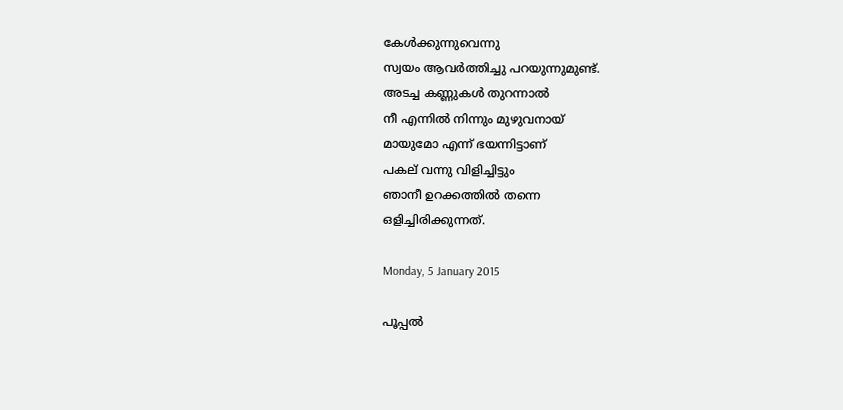കേള്‍ക്കുന്നുവെന്നു
സ്വയം ആവര്‍ത്തിച്ചു പറയുന്നുമുണ്ട്.
അടച്ച കണ്ണുകള്‍ തുറന്നാല്‍
നീ എന്നില്‍ നിന്നും മുഴുവനായ്
മായുമോ എന്ന് ഭയന്നിട്ടാണ്
പകല് വന്നു വിളിച്ചിട്ടും
ഞാനീ ഉറക്കത്തില്‍ തന്നെ
ഒളിച്ചിരിക്കുന്നത്.

Monday, 5 January 2015

പൂപ്പല്‍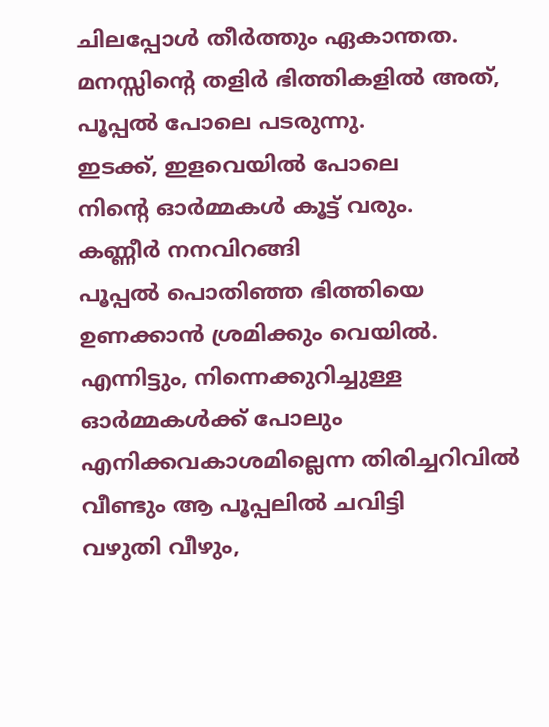ചിലപ്പോള്‍ തീര്‍ത്തും ഏകാന്തത.
മനസ്സിന്റെ തളിര്‍ ഭിത്തികളില്‍ അത്,
പൂപ്പല്‍ പോലെ പടരുന്നു.
ഇടക്ക്, ഇളവെയില്‍ പോലെ
നിന്റെ ഓര്‍മ്മകള്‍ കൂട്ട് വരും.
കണ്ണീര്‍ നനവിറങ്ങി
പൂപ്പല്‍ പൊതിഞ്ഞ ഭിത്തിയെ
ഉണക്കാന്‍ ശ്രമിക്കും വെയില്‍.
എന്നിട്ടും, നിന്നെക്കുറിച്ചുള്ള
ഓര്‍മ്മകള്‍ക്ക് പോലും
എനിക്കവകാശമില്ലെന്ന തിരിച്ചറിവില്‍
വീണ്ടും ആ പൂപ്പലില്‍ ചവിട്ടി
വഴുതി വീഴും,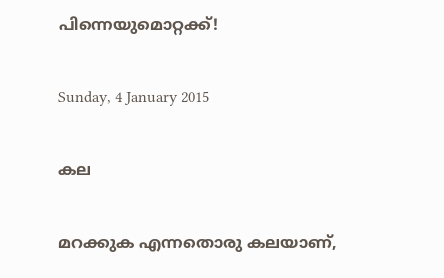പിന്നെയുമൊറ്റക്ക്!

Sunday, 4 January 2015

കല

മറക്കുക എന്നതൊരു കലയാണ്‌,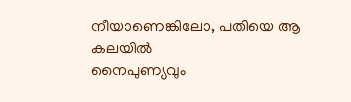നീയാണെങ്കിലോ, പതിയെ ആ കലയില്‍
നൈപുണ്യവും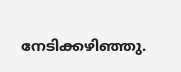നേടിക്കഴിഞ്ഞു.